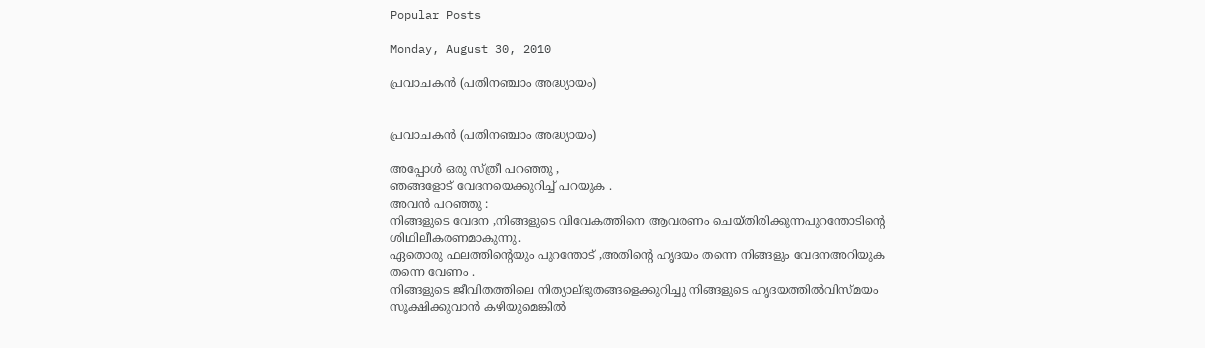Popular Posts

Monday, August 30, 2010

പ്രവാചകന്‍ (പതിനഞ്ചാം അദ്ധ്യായം)


പ്രവാചകന്‍ (പതിനഞ്ചാം അദ്ധ്യായം)

അപ്പോള്‍ ഒരു സ്ത്രീ പറഞ്ഞു ,
ഞങ്ങളോട്‌ വേദനയെക്കുറിച്ച് പറയുക .
അവന്‍ പറഞ്ഞു :
നിങ്ങളുടെ വേദന ,നിങ്ങളുടെ വിവേകത്തിനെ ആവരണം ചെയ്തിരിക്കുന്നപുറന്തോടിന്‍റെ ശിഥിലീകരണമാകുന്നു.
ഏതൊരു ഫലത്തിന്‍റെയും പുറന്തോട് ,അതിന്‍റെ ഹൃദയം തന്നെ നിങ്ങളും വേദനഅറിയുക തന്നെ വേണം .
നിങ്ങളുടെ ജീവിതത്തിലെ നിത്യാല്ഭുതങ്ങളെക്കുറിച്ചു നിങ്ങളുടെ ഹൃദയത്തില്‍വിസ്മയം സൂക്ഷിക്കുവാന്‍ കഴിയുമെങ്കില്‍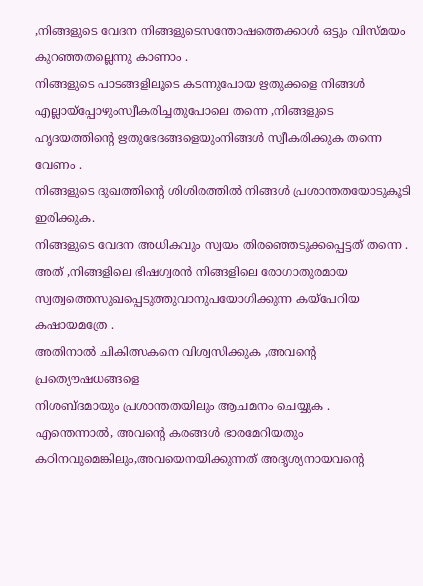,നിങ്ങളുടെ വേദന നിങ്ങളുടെസന്തോഷത്തെക്കാള്‍ ഒട്ടും വിസ്മയം കുറഞ്ഞതല്ലെന്നു കാണാം .
നിങ്ങളുടെ പാടങ്ങളിലൂടെ കടന്നുപോയ ഋതുക്കളെ നിങ്ങള്‍ എല്ലായ്പ്പോഴുംസ്വീകരിച്ചതുപോലെ തന്നെ ,നിങ്ങളുടെ ഹൃദയത്തിന്‍റെ ഋതുഭേദങ്ങളെയുംനിങ്ങള്‍ സ്വീകരിക്കുക തന്നെ വേണം .
നിങ്ങളുടെ ദുഖത്തിന്‍റെ ശിശിരത്തില്‍ നിങ്ങള്‍ പ്രശാന്തതയോടുകൂടി ഇരിക്കുക.
നിങ്ങളുടെ വേദന അധികവും സ്വയം തിരഞ്ഞെടുക്കപ്പെട്ടത് തന്നെ .
അത് ,നിങ്ങളിലെ ഭിഷഗ്വരന്‍ നിങ്ങളിലെ രോഗാതുരമായ സ്വത്വത്തെസുഖപ്പെടുത്തുവാനുപയോഗിക്കുന്ന കയ്പേറിയ കഷായമത്രേ .
അതിനാല്‍ ചികിത്സകനെ വിശ്വസിക്കുക ,അവന്‍റെ പ്രത്യൌഷധങ്ങളെ
നിശബ്ദമായും പ്രശാന്തതയിലും ആചമനം ചെയ്യുക .
എന്തെന്നാല്‍, അവന്‍റെ കരങ്ങള്‍ ഭാരമേറിയതും കഠിനവുമെങ്കിലും,അവയെനയിക്കുന്നത് അദൃശ്യനായവന്‍റെ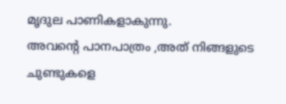മൃദുല പാണികളാകുന്നു.
അവന്‍റെ പാനപാത്രം ,അത് നിങ്ങളുടെ ചുണ്ടുകളെ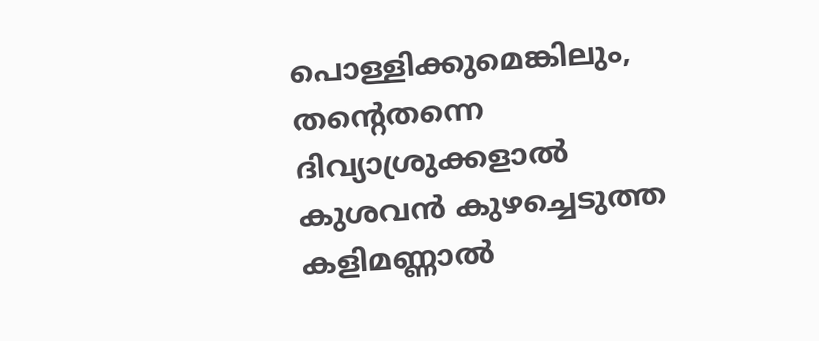പൊള്ളിക്കുമെങ്കിലും, തന്‍റെതന്നെ ദിവ്യാശ്രുക്കളാല്‍ കുശവന്‍ കുഴച്ചെടുത്ത കളിമണ്ണാല്‍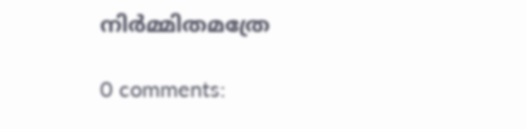നിര്‍മ്മിതമത്രേ

0 comments: